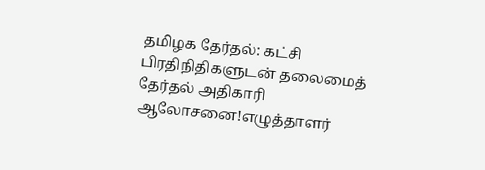தமிழக தேர்தல்: கட்சி பிரதிநிதிகளுடன் தலைமைத் தேர்தல் அதிகாரி ஆலோசனை!எழுத்தாளர்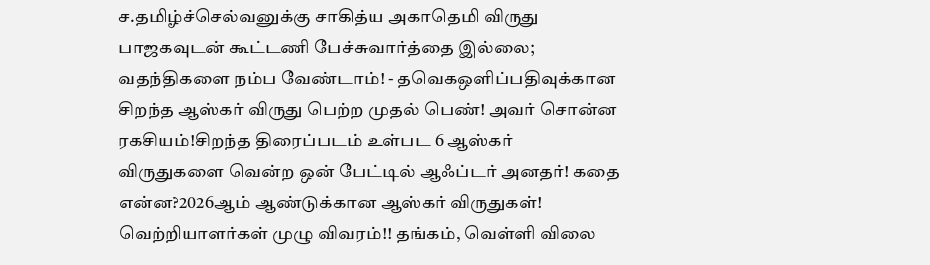ச.தமிழ்ச்செல்வனுக்கு சாகித்ய அகாதெமி விருது பாஜகவுடன் கூட்டணி பேச்சுவார்த்தை இல்லை; வதந்திகளை நம்ப வேண்டாம்! - தவெகஒளிப்பதிவுக்கான சிறந்த ஆஸ்கர் விருது பெற்ற முதல் பெண்! அவர் சொன்ன ரகசியம்!சிறந்த திரைப்படம் உள்பட 6 ஆஸ்கர் விருதுகளை வென்ற ஒன் பேட்டில் ஆஃப்டர் அனதர்! கதை என்ன?2026ஆம் ஆண்டுக்கான ஆஸ்கர் விருதுகள்! வெற்றியாளர்கள் முழு விவரம்!! தங்கம், வெள்ளி விலை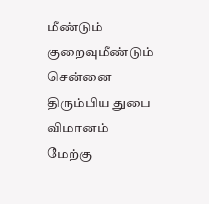மீண்டும் குறைவுமீண்டும் சென்னை திரும்பிய துபை விமானம் மேற்கு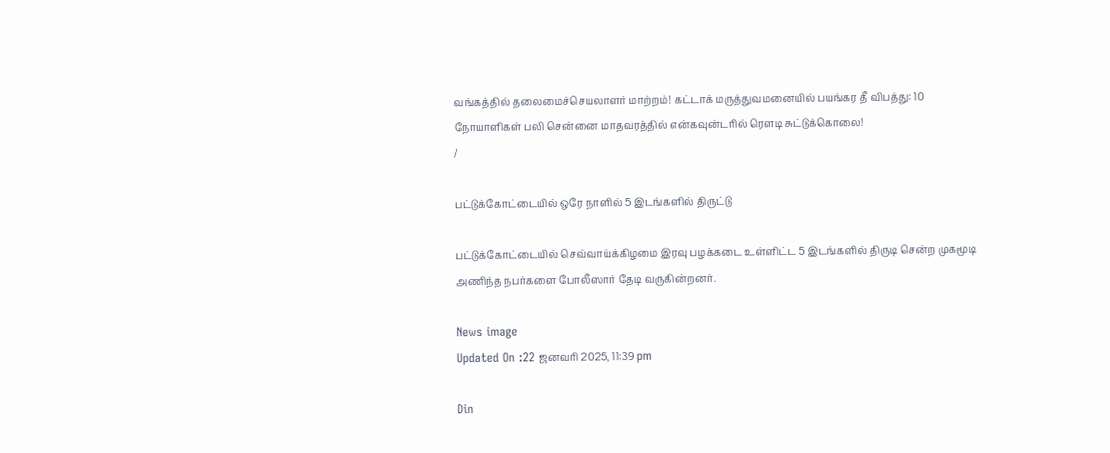வங்கத்தில் தலைமைச்செயலாளர் மாற்றம்! கட்டாக் மருத்துவமனையில் பயங்கர தீ விபத்து: 10 நோயாளிகள் பலி சென்னை மாதவரத்தில் என்கவுன்டரில் ரௌடி சுட்டுக்கொலை!
/

பட்டுக்கோட்டையில் ஒரே நாளில் 5 இடங்களில் திருட்டு

பட்டுக்கோட்டையில் செவ்வாய்க்கிழமை இரவு பழக்கடை உள்ளிட்ட 5 இடங்களில் திருடி சென்ற முகமூடி அணிந்த நபர்களை போலீஸார் தேடி வருகின்றனர்.

News image
Updated On :22 ஜனவரி 2025, 11:39 pm

Din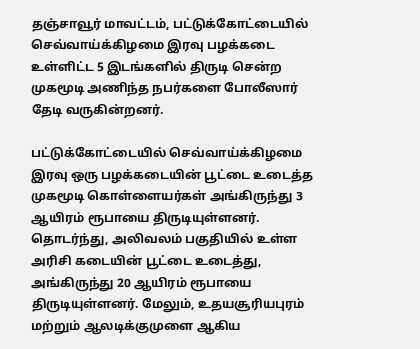தஞ்சாவூர் மாவட்டம், பட்டுக்கோட்டையில் செவ்வாய்க்கிழமை இரவு பழக்கடை உள்ளிட்ட 5 இடங்களில் திருடி சென்ற முகமூடி அணிந்த நபர்களை போலீஸார் தேடி வருகின்றனர்.

பட்டுக்கோட்டையில் செவ்வாய்க்கிழமை இரவு ஒரு பழக்கடையின் பூட்டை உடைத்த முகமூடி கொள்ளையர்கள் அங்கிருந்து 3 ஆயிரம் ரூபாயை திருடியுள்ளனர். தொடர்ந்து, அலிவலம் பகுதியில் உள்ள அரிசி கடையின் பூட்டை உடைத்து, அங்கிருந்து 20 ஆயிரம் ரூபாயை திருடியுள்ளனர். மேலும், உதயசூரியபுரம் மற்றும் ஆலடிக்குமுளை ஆகிய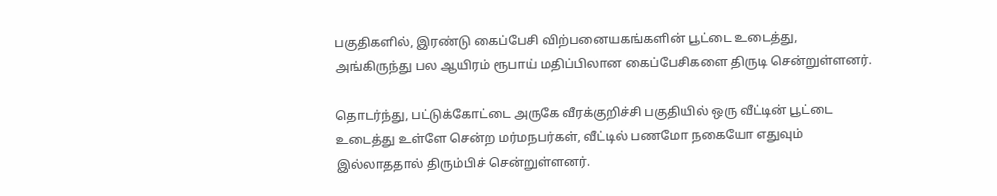பகுதிகளில், இரண்டு கைப்பேசி விற்பனையகங்களின் பூட்டை உடைத்து, அங்கிருந்து பல ஆயிரம் ரூபாய் மதிப்பிலான கைப்பேசிகளை திருடி சென்றுள்ளனர்.

தொடர்ந்து, பட்டுக்கோட்டை அருகே வீரக்குறிச்சி பகுதியில் ஒரு வீட்டின் பூட்டை உடைத்து உள்ளே சென்ற மர்மநபர்கள், வீட்டில் பணமோ நகையோ எதுவும் இல்லாததால் திரும்பிச் சென்றுள்ளனர்.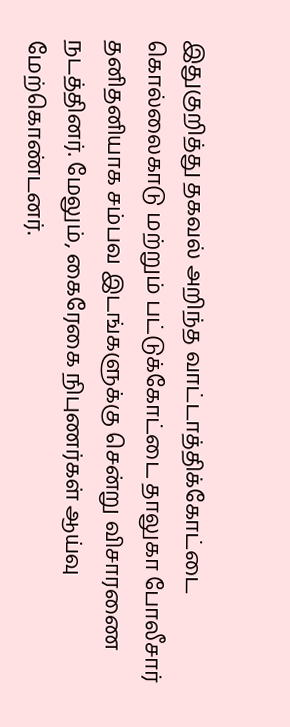இதுகுறித்து தகவல் அறிந்த வாட்டாத்திக்கோட்டை கொல்லைகாடு மற்றும் பட்டுக்கோட்டை தாலுகா போலீசார் தனிதனியாக சம்பவ இடங்களுக்கு சென்று விசாரணை நடத்தினர். மேலும், கைரேகை நிபுணர்கள் ஆய்வு மேற்கொண்டனர்.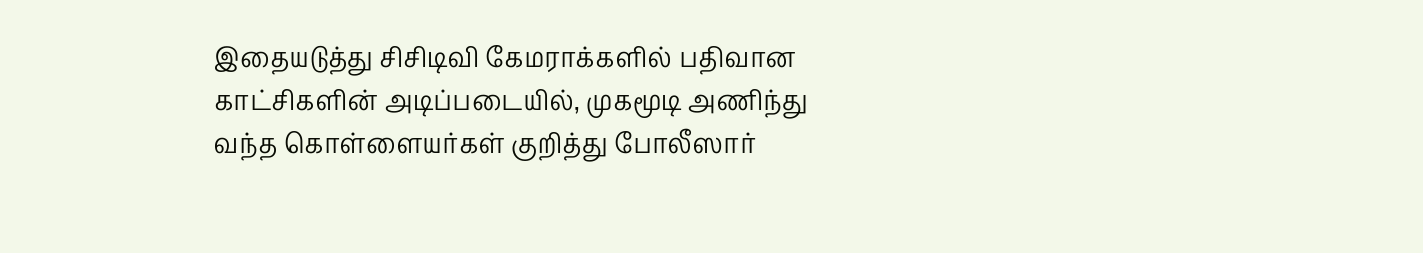இதையடுத்து சிசிடிவி கேமராக்களில் பதிவான காட்சிகளின் அடிப்படையில், முகமூடி அணிந்து வந்த கொள்ளையர்கள் குறித்து போலீஸார்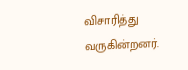விசாரித்து வருகின்றனர்.